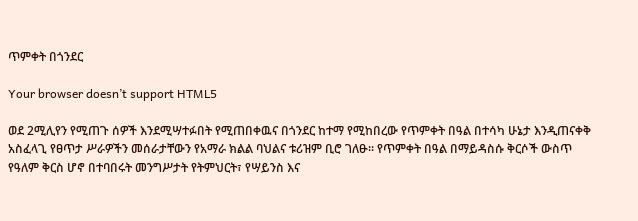ጥምቀት በጎንደር

Your browser doesn’t support HTML5

ወደ 2ሚሊየን የሚጠጉ ሰዎች እንደሚሣተፉበት የሚጠበቀዉና በጎንደር ከተማ የሚከበረው የጥምቀት በዓል በተሳካ ሁኔታ እንዲጠናቀቅ አስፈላጊ የፀጥታ ሥራዎችን መሰራታቸውን የአማራ ክልል ባህልና ቱሪዝም ቢሮ ገለፁ፡፡ የጥምቀት በዓል በማይዳስሱ ቅርሶች ውስጥ የዓለም ቅርስ ሆኖ በተባበሩት መንግሥታት የትምህርት፣ የሣይንስ እና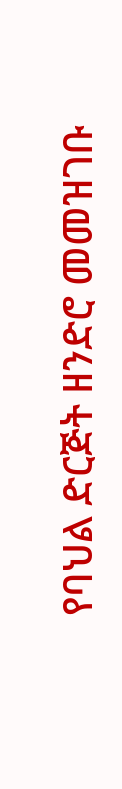የባህል ድርጅት ዘንድሮ መመዝገቡ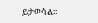ይታወሳል፡፡